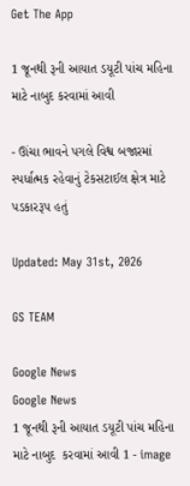Get The App

1 જૂનથી રૂની આયાત ડયૂટી પાંચ મહિના માટે નાબુદ કરવામાં આવી

- ઊંચા ભાવને પગલે વિશ્વ બજારમાં સ્પર્ધાત્મક રહેવાનું ટેકસટાઈલ ક્ષેત્ર માટે પડકારરૂપ હતું

Updated: May 31st, 2026

GS TEAM

Google News
Google News
1 જૂનથી રૂની આયાત ડયૂટી પાંચ મહિના માટે નાબુદ  કરવામાં આવી 1 - image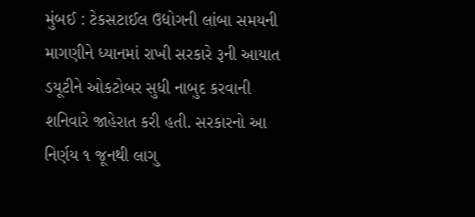મુંબઈ : ટેકસટાઈલ ઉદ્યોગની લાંબા સમયની માગણીને ધ્યાનમાં રાખી સરકારે રૂની આયાત ડયૂટીને ઓકટોબર સુધી નાબુદ કરવાની શનિવારે જાહેરાત કરી હતી. સરકારનો આ નિર્ણય ૧ જૂનથી લાગુ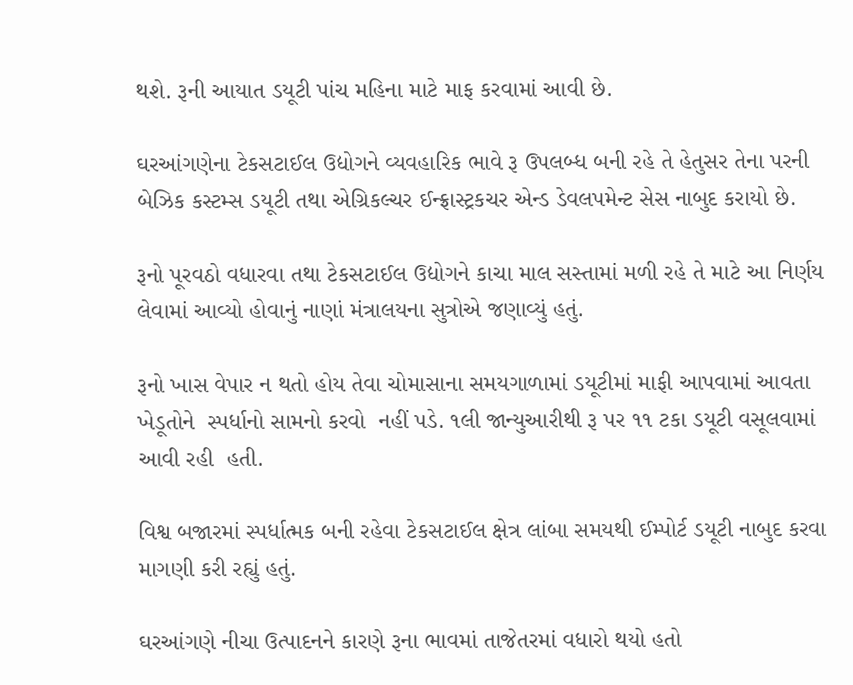થશે. રૂની આયાત ડયૂટી પાંચ મહિના માટે માફ કરવામાં આવી છે.

ઘરઆંગણેના ટેકસટાઈલ ઉદ્યોગને વ્યવહારિક ભાવે રૂ ઉપલબ્ધ બની રહે તે હેતુસર તેના પરની બેઝિક કસ્ટમ્સ ડયૂટી તથા એગ્રિકલ્ચર ઈન્ફ્રાસ્ટ્રકચર એન્ડ ડેવલપમેન્ટ સેસ નાબુદ કરાયો છે.

રૂનો પૂરવઠો વધારવા તથા ટેકસટાઈલ ઉદ્યોગને કાચા માલ સસ્તામાં મળી રહે તે માટે આ નિર્ણય લેવામાં આવ્યો હોવાનું નાણાં મંત્રાલયના સુત્રોએ જણાવ્યું હતું.

રૂનો ખાસ વેપાર ન થતો હોય તેવા ચોમાસાના સમયગાળામાં ડયૂટીમાં માફી આપવામાં આવતા ખેડૂતોને  સ્પર્ધાનો સામનો કરવો  નહીં પડે. ૧લી જાન્યુઆરીથી રૂ પર ૧૧ ટકા ડયૂટી વસૂલવામાં આવી રહી  હતી.

વિશ્વ બજારમાં સ્પર્ધાત્મક બની રહેવા ટેકસટાઈલ ક્ષેત્ર લાંબા સમયથી ઈમ્પોર્ટ ડયૂટી નાબુદ કરવા માગણી કરી રહ્યું હતું.

ઘરઆંગણે નીચા ઉત્પાદનને કારણે રૂના ભાવમાં તાજેતરમાં વધારો થયો હતો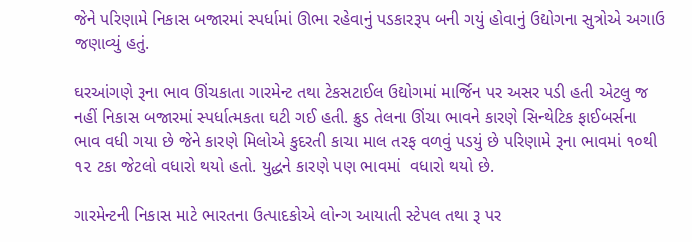જેને પરિણામે નિકાસ બજારમાં સ્પર્ધામાં ઊભા રહેવાનું પડકારરૂપ બની ગયું હોવાનું ઉદ્યોગના સુત્રોએ અગાઉ જણાવ્યું હતું.

ઘરઆંગણે રૂના ભાવ ઊંચકાતા ગારમેન્ટ તથા ટેકસટાઈલ ઉદ્યોગમાં માર્જિન પર અસર પડી હતી એટલુ જ નહીં નિકાસ બજારમાં સ્પર્ધાત્મકતા ઘટી ગઈ હતી. ક્રુડ તેલના ઊંચા ભાવને કારણે સિન્થેટિક ફાઈબર્સના ભાવ વધી ગયા છે જેને કારણે મિલોએ કુદરતી કાચા માલ તરફ વળવું પડયું છે પરિણામે રૂના ભાવમાં ૧૦થી ૧૨ ટકા જેટલો વધારો થયો હતો. યુદ્ધને કારણે પણ ભાવમાં  વધારો થયો છે.

ગારમેન્ટની નિકાસ માટે ભારતના ઉત્પાદકોએ લોન્ગ આયાતી સ્ટેપલ તથા રૂ પર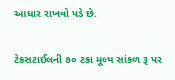આધાર રાખવો પડે છે.

ટેકસટાઈલની ૭૦ ટકા મૂલ્ય સાંકળ રૂ પર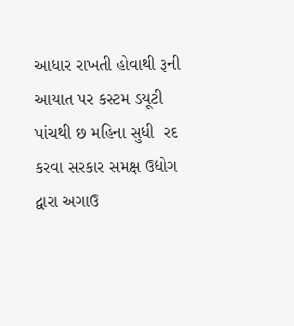આધાર રાખતી હોવાથી રૂની આયાત પર કસ્ટમ ડયૂટી પાંચથી છ મહિના સુધી  રદ કરવા સરકાર સમક્ષ ઉદ્યોગ  દ્વારા અગાઉ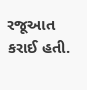રજૂઆત કરાઈ હતી.